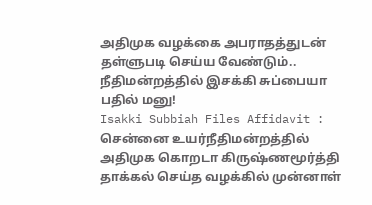அதிமுக வழக்கை அபராதத்துடன் தள்ளுபடி செய்ய வேண்டும்.. நீதிமன்றத்தில் இசக்கி சுப்பையா பதில் மனு!
Isakki Subbiah Files Affidavit : சென்னை உயர்நீதிமன்றத்தில் அதிமுக கொறடா கிருஷ்ணமூர்த்தி தாக்கல் செய்த வழக்கில் முன்னாள்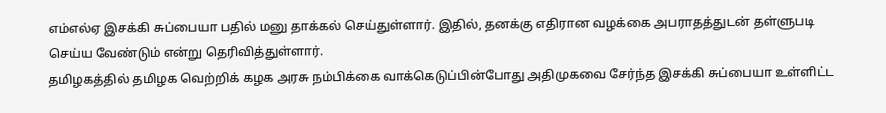எம்எல்ஏ இசக்கி சுப்பையா பதில் மனு தாக்கல் செய்துள்ளார். இதில், தனக்கு எதிரான வழக்கை அபராதத்துடன் தள்ளுபடி செய்ய வேண்டும் என்று தெரிவித்துள்ளார்.
தமிழகத்தில் தமிழக வெற்றிக் கழக அரசு நம்பிக்கை வாக்கெடுப்பின்போது அதிமுகவை சேர்ந்த இசக்கி சுப்பையா உள்ளிட்ட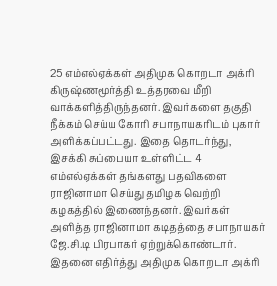25 எம்எல்ஏக்கள் அதிமுக கொறடா அக்ரி கிருஷ்ணமூர்த்தி உத்தரவை மீறி வாக்களித்திருந்தனர். இவர்களை தகுதி நீக்கம் செய்ய கோரி சபாநாயகரிடம் புகார் அளிக்கப்பட்டது. இதை தொடர்ந்து, இசக்கி சுப்பையா உள்ளிட்ட 4 எம்எல்ஏக்கள் தங்களது பதவிகளை ராஜினாமா செய்து தமிழக வெற்றி கழகத்தில் இணைந்தனர். இவர்கள் அளித்த ராஜினாமா கடிதத்தை சபாநாயகர் ஜே.சி.டி பிரபாகர் ஏற்றுக்கொண்டார். இதனை எதிர்த்து அதிமுக கொறடா அக்ரி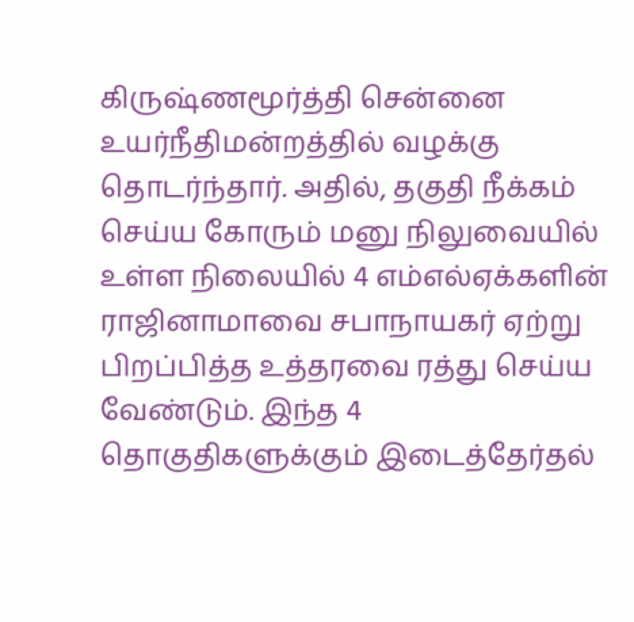கிருஷ்ணமூர்த்தி சென்னை உயர்நீதிமன்றத்தில் வழக்கு தொடர்ந்தார். அதில், தகுதி நீக்கம் செய்ய கோரும் மனு நிலுவையில் உள்ள நிலையில் 4 எம்எல்ஏக்களின் ராஜினாமாவை சபாநாயகர் ஏற்று பிறப்பித்த உத்தரவை ரத்து செய்ய வேண்டும். இந்த 4 தொகுதிகளுக்கும் இடைத்தேர்தல்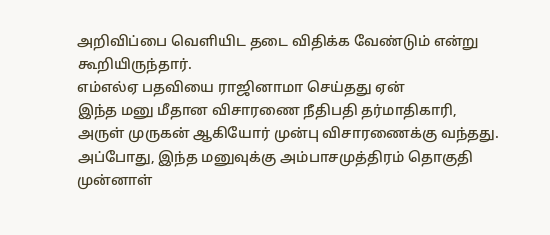அறிவிப்பை வெளியிட தடை விதிக்க வேண்டும் என்று கூறியிருந்தார்.
எம்எல்ஏ பதவியை ராஜினாமா செய்தது ஏன்
இந்த மனு மீதான விசாரணை நீதிபதி தர்மாதிகாரி, அருள் முருகன் ஆகியோர் முன்பு விசாரணைக்கு வந்தது. அப்போது, இந்த மனுவுக்கு அம்பாசமுத்திரம் தொகுதி முன்னாள்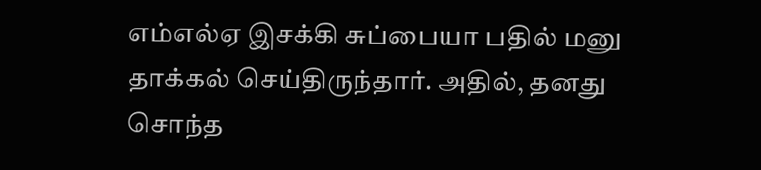எம்எல்ஏ இசக்கி சுப்பையா பதில் மனு தாக்கல் செய்திருந்தார். அதில், தனது சொந்த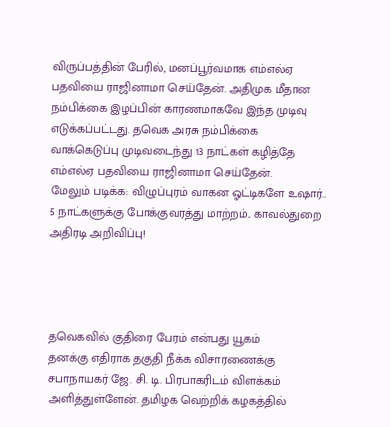விருப்பத்தின் பேரில், மனப்பூர்வமாக எம்எல்ஏ பதவியை ராஜினாமா செய்தேன். அதிமுக மீதான நம்பிக்கை இழப்பின் காரணமாகவே இந்த முடிவு எடுக்கப்பட்டது. தவெக அரசு நம்பிக்கை வாக்கெடுப்பு முடிவடைந்து 13 நாட்கள் கழித்தே எம்எல்ஏ பதவியை ராஜினாமா செய்தேன்.
மேலும் படிக்க: விழுப்புரம் வாகன ஓட்டிகளே உஷார்.. 5 நாட்களுக்கு போக்குவரத்து மாற்றம்.. காவல்துறை அதிரடி அறிவிப்பு!




தவெகவில் குதிரை பேரம் என்பது யூகம்
தனக்கு எதிராக தகுதி நீக்க விசாரணைக்கு சபாநாயகர் ஜே. சி. டி. பிரபாகரிடம் விளக்கம் அளித்துள்ளேன். தமிழக வெற்றிக் கழகத்தில்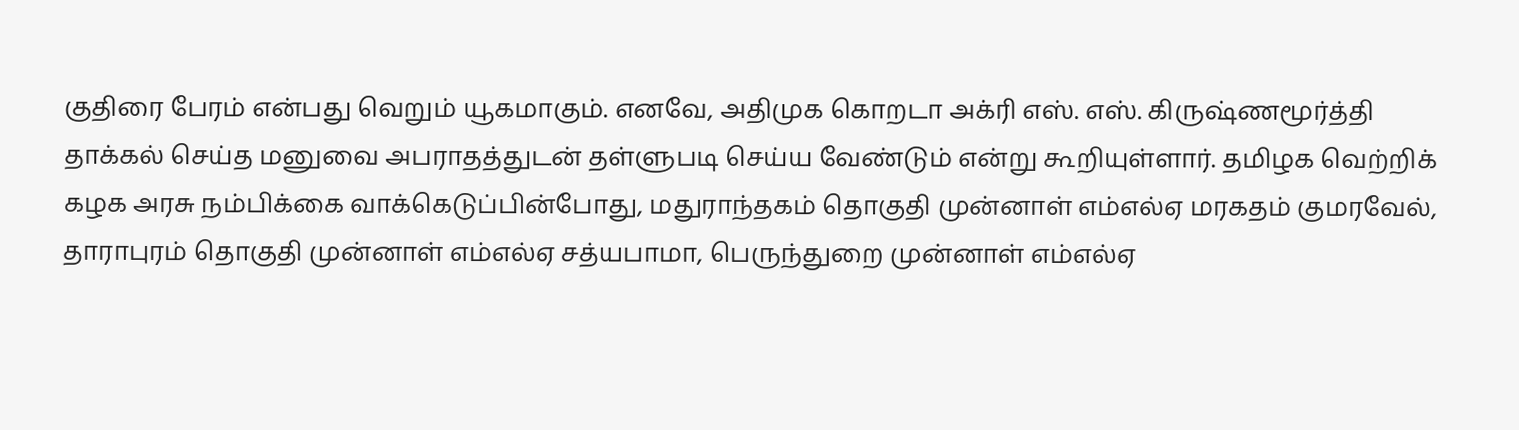குதிரை பேரம் என்பது வெறும் யூகமாகும். எனவே, அதிமுக கொறடா அக்ரி எஸ். எஸ். கிருஷ்ணமூர்த்தி தாக்கல் செய்த மனுவை அபராதத்துடன் தள்ளுபடி செய்ய வேண்டும் என்று கூறியுள்ளார். தமிழக வெற்றிக் கழக அரசு நம்பிக்கை வாக்கெடுப்பின்போது, மதுராந்தகம் தொகுதி முன்னாள் எம்எல்ஏ மரகதம் குமரவேல், தாராபுரம் தொகுதி முன்னாள் எம்எல்ஏ சத்யபாமா, பெருந்துறை முன்னாள் எம்எல்ஏ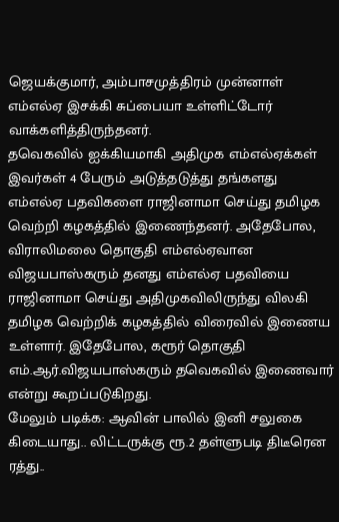ஜெயக்குமார், அம்பாசமுத்திரம் முன்னாள் எம்எல்ஏ இசக்கி சுப்பையா உள்ளிட்டோர் வாக்களித்திருந்தனர்.
தவெகவில் ஐக்கியமாகி அதிமுக எம்எல்ஏக்கள்
இவர்கள் 4 பேரும் அடுத்தடுத்து தங்களது எம்எல்ஏ பதவிகளை ராஜினாமா செய்து தமிழக வெற்றி கழகத்தில் இணைந்தனர். அதேபோல, விராலிமலை தொகுதி எம்எல்ஏவான விஜயபாஸ்கரும் தனது எம்எல்ஏ பதவியை ராஜினாமா செய்து அதிமுகவிலிருந்து விலகி தமிழக வெற்றிக் கழகத்தில் விரைவில் இணைய உள்ளார். இதேபோல, கரூர் தொகுதி எம்.ஆர்.விஜயபாஸ்கரும் தவெகவில் இணைவார் என்று கூறப்படுகிறது.
மேலும் படிக்க: ஆவின் பாலில் இனி சலுகை கிடையாது.. லிட்டருக்கு ரூ.2 தள்ளுபடி திடீரென ரத்து..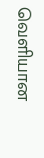வெளியான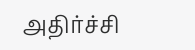அதிர்ச்சி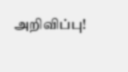அறிவிப்பு!